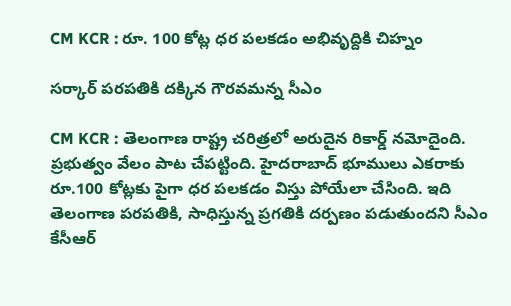CM KCR : రూ. 100 కోట్ల ధ‌ర ప‌ల‌క‌డం అభివృద్దికి చిహ్నం

స‌ర్కార్ ప‌ర‌ప‌తికి ద‌క్కిన గౌర‌వమ‌న్న సీఎం

CM KCR : తెలంగాణ రాష్ట్ర చ‌రిత్ర‌లో అరుదైన రికార్డ్ న‌మోదైంది. ప్ర‌భుత్వం వేలం పాట చేప‌ట్టింది. హైదరాబాద్ భూములు ఎక‌రాకు రూ.100 కోట్ల‌కు పైగా ధ‌ర ప‌ల‌క‌డం విస్తు పోయేలా చేసింది. ఇది తెలంగాణ ప‌ర‌ప‌తికి, సాధిస్తున్న ప్ర‌గ‌తికి ద‌ర్ప‌ణం ప‌డుతుంద‌ని సీఎం కేసీఆర్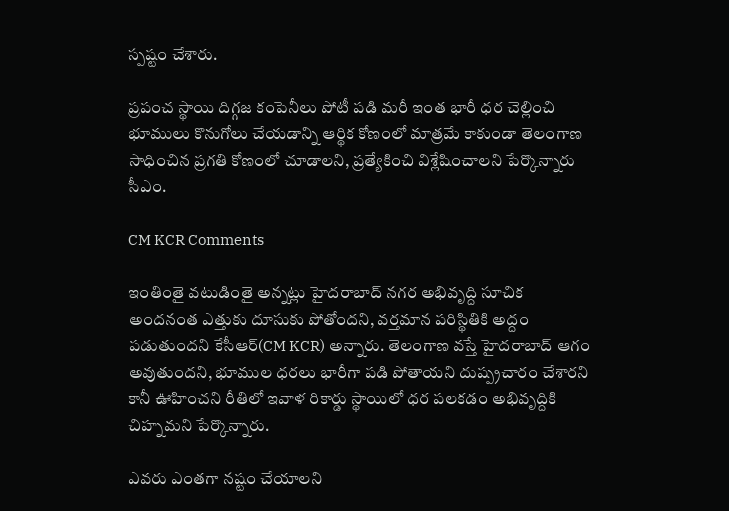స్ప‌ష్టం చేశారు.

ప్ర‌పంచ స్థాయి దిగ్గ‌జ కంపెనీలు పోటీ ప‌డి మ‌రీ ఇంత భారీ ధ‌ర చెల్లించి భూములు కొనుగోలు చేయ‌డాన్ని ఆర్థిక కోణంలో మాత్ర‌మే కాకుండా తెలంగాణ సాధించిన ప్ర‌గ‌తి కోణంలో చూడాల‌ని, ప్ర‌త్యేకించి విశ్లేషించాల‌ని పేర్కొన్నారు సీఎం.

CM KCR Comments

ఇంతింతై వ‌టుడింతై అన్న‌ట్లు హైద‌రాబాద్ న‌గ‌ర అభివృద్ది సూచిక అంద‌నంత ఎత్తుకు దూసుకు పోతోంద‌ని, వ‌ర్త‌మాన ప‌రిస్థితికి అద్దం ప‌డుతుంద‌ని కేసీఆర్(CM KCR) అన్నారు. తెలంగాణ వ‌స్తే హైద‌రాబాద్ ఆగం అవుతుంద‌ని, భూముల ధ‌ర‌లు భారీగా ప‌డి పోతాయ‌ని దుష్ప్ర‌చారం చేశార‌ని కానీ ఊహించ‌ని రీతిలో ఇవాళ రికార్డు స్థాయిలో ధ‌ర ప‌ల‌క‌డం అభివృద్దికి చిహ్న‌మ‌ని పేర్కొన్నారు.

ఎవ‌రు ఎంత‌గా న‌ష్టం చేయాల‌ని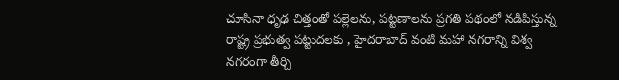చూసినా ధృఢ చిత్తంతో ప‌ల్లెల‌ను, ప‌ట్ట‌ణాల‌ను ప్ర‌గ‌తి ప‌థంలో న‌డిపిస్తున్న రాష్ట్ర ప్ర‌భుత్వ ప‌ట్టుద‌ల‌కు , హైద‌రాబాద్ వంటి మ‌హా న‌గ‌రాన్ని విశ్వ న‌గ‌రంగా తీర్చి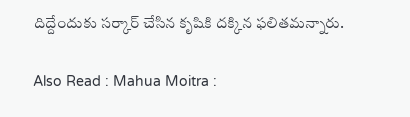దిద్దేందుకు స‌ర్కార్ చేసిన కృషికి ద‌క్కిన ఫ‌లిత‌మ‌న్నారు.

Also Read : Mahua Moitra :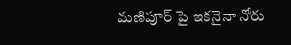మణిపూర్ పై ఇక‌నైనా నోరు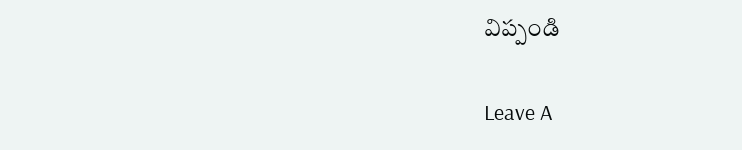విప్పండి

Leave A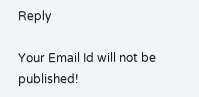Reply

Your Email Id will not be published!